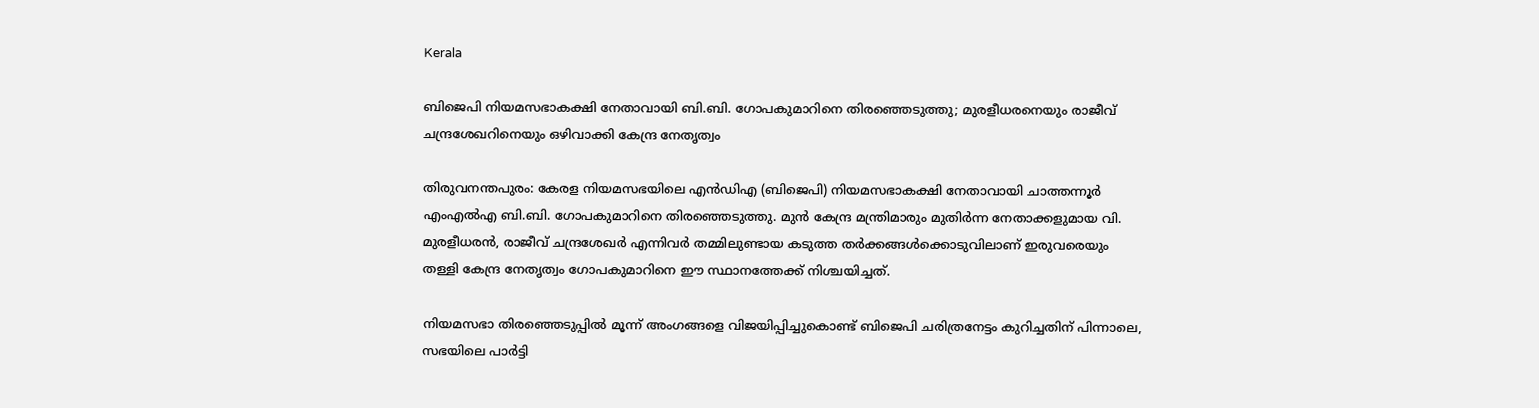Kerala

ബിജെപി നിയമസഭാകക്ഷി നേതാവായി ബി.ബി. ഗോപകുമാറിനെ തിരഞ്ഞെടുത്തു; മുരളീധരനെയും രാജീവ് ചന്ദ്രശേഖറിനെയും ഒഴിവാക്കി കേന്ദ്ര നേതൃത്വം

തിരുവനന്തപുരം: കേരള നിയമസഭയിലെ എൻഡിഎ (ബിജെപി) നിയമസഭാകക്ഷി നേതാവായി ചാത്തന്നൂർ എംഎൽഎ ബി.ബി. ഗോപകുമാറിനെ തിരഞ്ഞെടുത്തു. മുൻ കേന്ദ്ര മന്ത്രിമാരും മുതിർന്ന നേതാക്കളുമായ വി. മുരളീധരൻ, രാജീവ് ചന്ദ്രശേഖർ എന്നിവർ തമ്മിലുണ്ടായ കടുത്ത തർക്കങ്ങൾക്കൊടുവിലാണ് ഇരുവരെയും തള്ളി കേന്ദ്ര നേതൃത്വം ഗോപകുമാറിനെ ഈ സ്ഥാനത്തേക്ക് നിശ്ചയിച്ചത്.

നിയമസഭാ തിരഞ്ഞെടുപ്പിൽ മൂന്ന് അംഗങ്ങളെ വിജയിപ്പിച്ചുകൊണ്ട് ബിജെപി ചരിത്രനേട്ടം കുറിച്ചതിന് പിന്നാലെ, സഭയിലെ പാർട്ടി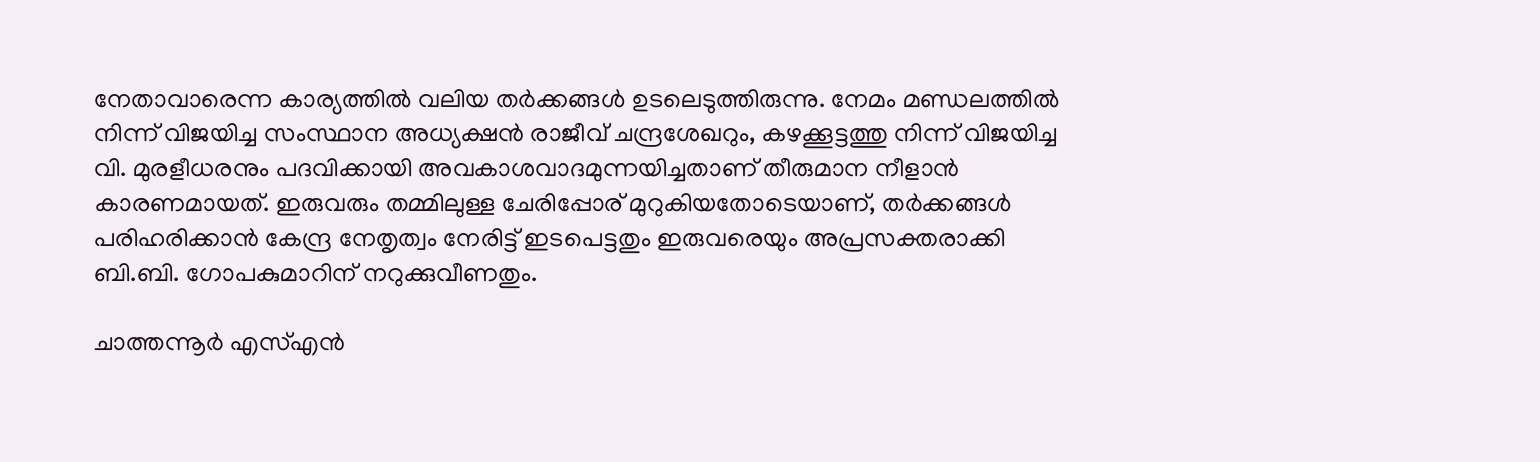നേതാവാരെന്ന കാര്യത്തിൽ വലിയ തർക്കങ്ങൾ ഉടലെടുത്തിരുന്നു. നേമം മണ്ഡലത്തിൽ നിന്ന് വിജയിച്ച സംസ്ഥാന അധ്യക്ഷൻ രാജീവ് ചന്ദ്രശേഖറും, കഴക്കൂട്ടത്തു നിന്ന് വിജയിച്ച വി. മുരളീധരനും പദവിക്കായി അവകാശവാദമുന്നയിച്ചതാണ് തീരുമാന നീളാൻ കാരണമായത്. ഇരുവരും തമ്മിലുള്ള ചേരിപ്പോര് മുറുകിയതോടെയാണ്, തർക്കങ്ങൾ പരിഹരിക്കാൻ കേന്ദ്ര നേതൃത്വം നേരിട്ട് ഇടപെട്ടതും ഇരുവരെയും അപ്രസക്തരാക്കി ബി.ബി. ഗോപകുമാറിന് നറുക്കുവീണതും.

ചാത്തന്നൂർ എസ്എൻ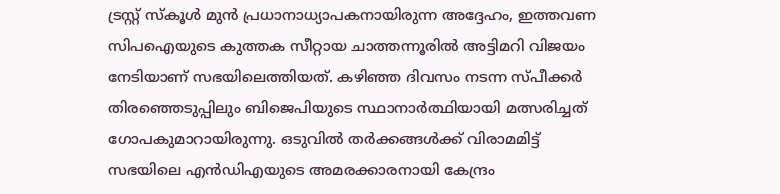ട്രസ്റ്റ് സ്കൂൾ മുൻ പ്രധാനാധ്യാപകനായിരുന്ന അദ്ദേഹം, ഇത്തവണ സിപഐയുടെ കുത്തക സീറ്റായ ചാത്തന്നൂരിൽ അട്ടിമറി വിജയം നേടിയാണ് സഭയിലെത്തിയത്. കഴിഞ്ഞ ദിവസം നടന്ന സ്പീക്കർ തിരഞ്ഞെടുപ്പിലും ബിജെപിയുടെ സ്ഥാനാർത്ഥിയായി മത്സരിച്ചത് ഗോപകുമാറായിരുന്നു. ഒടുവിൽ തർക്കങ്ങൾക്ക് വിരാമമിട്ട് സഭയിലെ എൻഡിഎയുടെ അമരക്കാരനായി കേന്ദ്രം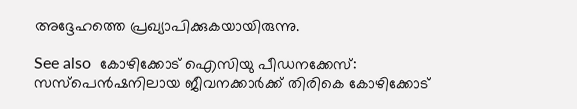അദ്ദേഹത്തെ പ്രഖ്യാപിക്കുകയായിരുന്നു.

See also  കോഴിക്കോട് ഐസിയു പീഡനക്കേസ്: സസ്‌പെൻഷനിലായ ജീവനക്കാർക്ക് തിരികെ കോഴിക്കോട്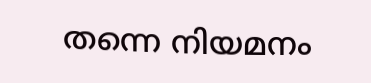തന്നെ നിയമനം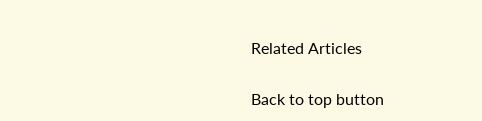Related Articles

Back to top button